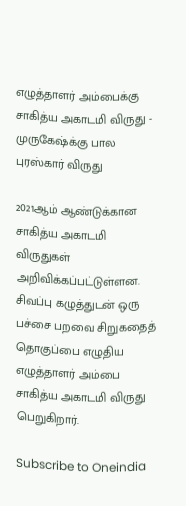எழுத்தாளர் அம்பைக்கு சாகித்ய அகாடமி விருது - முருகேஷ்க்கு பால புரஸ்கார் விருது

2021ஆம் ஆண்டுக்கான சாகித்ய அகாடமி விருதுகள் அறிவிக்கப்பட்டுள்ளன. சிவப்பு கழுத்துடன் ஒரு பச்சை பறவை சிறுகதைத் தொகுப்பை எழுதிய எழுத்தாளர் அம்பை சாகித்ய அகாடமி விருது பெறுகிறார்.

Subscribe to Oneindia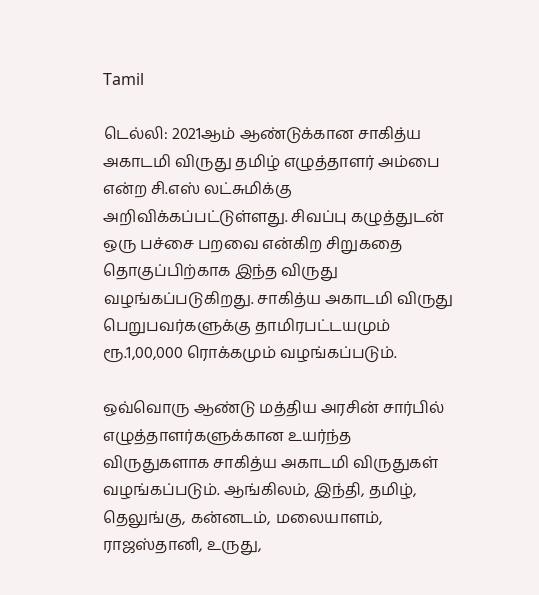Tamil

டெல்லி: 2021ஆம் ஆண்டுக்கான சாகித்ய அகாடமி விருது தமிழ் எழுத்தாளர் அம்பை என்ற சி.எஸ் லட்சுமிக்கு அறிவிக்கப்பட்டுள்ளது. சிவப்பு கழுத்துடன் ஒரு பச்சை பறவை என்கிற சிறுகதை தொகுப்பிற்காக இந்த விருது வழங்கப்படுகிறது. சாகித்ய அகாடமி விருது பெறுபவர்களுக்கு தாமிரபட்டயமும் ரூ.1,00,000 ரொக்கமும் வழங்கப்படும்.

ஒவ்வொரு ஆண்டு மத்திய அரசின் சார்பில் எழுத்தாளர்களுக்கான உயர்ந்த விருதுகளாக சாகித்ய அகாடமி விருதுகள் வழங்கப்படும். ஆங்கிலம், இந்தி, தமிழ், தெலுங்கு, கன்னடம், மலையாளம், ராஜஸ்தானி, உருது,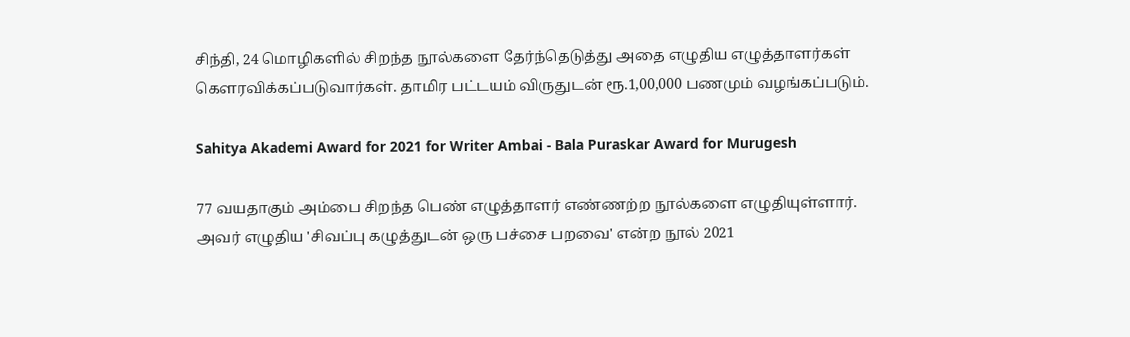சிந்தி, 24 மொழிகளில் சிறந்த நூல்களை தேர்ந்தெடுத்து அதை எழுதிய எழுத்தாளர்கள் கௌரவிக்கப்படுவார்கள். தாமிர பட்டயம் விருதுடன் ரூ.1,00,000 பணமும் வழங்கப்படும்.

Sahitya Akademi Award for 2021 for Writer Ambai - Bala Puraskar Award for Murugesh

77 வயதாகும் அம்பை சிறந்த பெண் எழுத்தாளர் எண்ணற்ற நூல்களை எழுதியுள்ளார். அவர் எழுதிய 'சிவப்பு கழுத்துடன் ஒரு பச்சை பறவை' என்ற நூல் 2021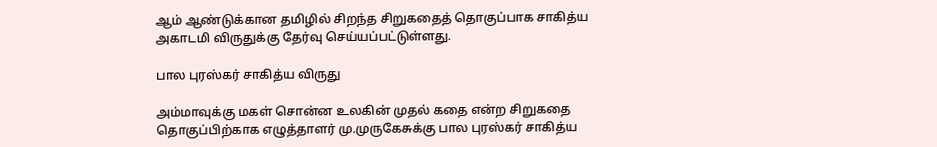ஆம் ஆண்டுக்கான தமிழில் சிறந்த சிறுகதைத் தொகுப்பாக சாகித்ய அகாடமி விருதுக்கு தேர்வு செய்யப்பட்டுள்ளது.

பால புரஸ்கர் சாகித்ய விருது

அம்மாவுக்கு மகள் சொன்ன உலகின் முதல் கதை என்ற சிறுகதை தொகுப்பிற்காக எழுத்தாளர் மு.முருகேசுக்கு பால புரஸ்கர் சாகித்ய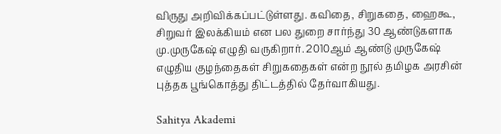விருது அறிவிக்கப்பட்டுள்ளது. கவிதை, சிறுகதை, ஹைகூ, சிறுவர் இலக்கியம் என பல துறை சார்ந்து 30 ஆண்டுகளாக மு.முருகேஷ் எழுதி வருகிறார். 2010ஆம் ஆண்டு முருகேஷ் எழுதிய குழந்தைகள் சிறுகதைகள் என்ற நூல் தமிழக அரசின் புத்தக பூங்கொத்து திட்டத்தில் தேர்வாகியது.

Sahitya Akademi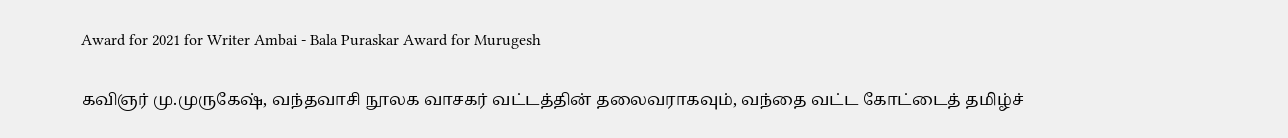Award for 2021 for Writer Ambai - Bala Puraskar Award for Murugesh

கவிஞர் மு.முருகேஷ், வந்தவாசி நூலக வாசகர் வட்டத்தின் தலைவராகவும், வந்தை வட்ட கோட்டைத் தமிழ்ச்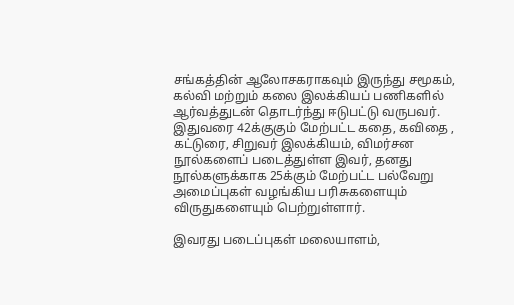சங்கத்தின் ஆலோசகராகவும் இருந்து சமூகம், கல்வி மற்றும் கலை இலக்கியப் பணிகளில் ஆர்வத்துடன் தொடர்ந்து ஈடுபட்டு வருபவர். இதுவரை 42க்குகும் மேற்பட்ட கதை, கவிதை ,
கட்டுரை, சிறுவர் இலக்கியம், விமர்சன நூல்களைப் படைத்துள்ள இவர், தனது நூல்களுக்காக 25க்கும் மேற்பட்ட பல்வேறு அமைப்புகள் வழங்கிய பரிசுகளையும் விருதுகளையும் பெற்றுள்ளார்.

இவரது படைப்புகள் மலையாளம்,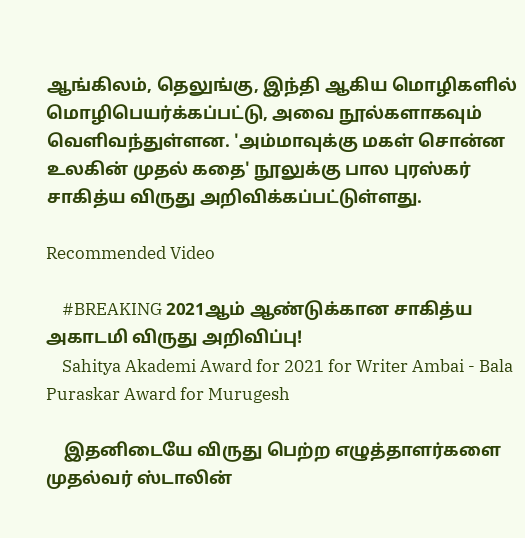ஆங்கிலம், தெலுங்கு, இந்தி ஆகிய மொழிகளில் மொழிபெயர்க்கப்பட்டு, அவை நூல்களாகவும் வெளிவந்துள்ளன. 'அம்மாவுக்கு மகள் சொன்ன உலகின் முதல் கதை' நூலுக்கு பால புரஸ்கர் சாகித்ய விருது அறிவிக்கப்பட்டுள்ளது.

Recommended Video

    #BREAKING 2021ஆம் ஆண்டுக்கான சாகித்ய அகாடமி விருது அறிவிப்பு!
    Sahitya Akademi Award for 2021 for Writer Ambai - Bala Puraskar Award for Murugesh

    இதனிடையே விருது பெற்ற எழுத்தாளர்களை முதல்வர் ஸ்டாலின்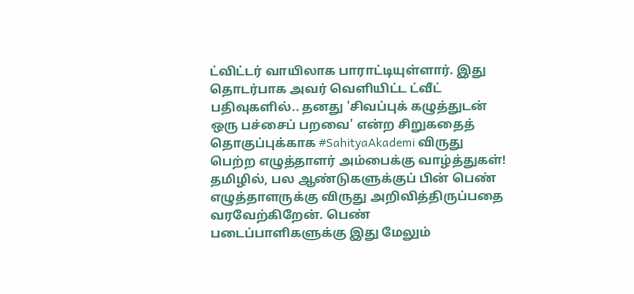ட்விட்டர் வாயிலாக பாராட்டியுள்ளார். இது தொடர்பாக அவர் வெளியிட்ட ட்வீட் பதிவுகளில்.. தனது 'சிவப்புக் கழுத்துடன் ஒரு பச்சைப் பறவை' என்ற சிறுகதைத் தொகுப்புக்காக #SahityaAkademi விருது பெற்ற எழுத்தாளர் அம்பைக்கு வாழ்த்துகள்! தமிழில், பல ஆண்டுகளுக்குப் பின் பெண் எழுத்தாளருக்கு விருது அறிவித்திருப்பதை வரவேற்கிறேன். பெண் படைப்பாளிகளுக்கு இது மேலும்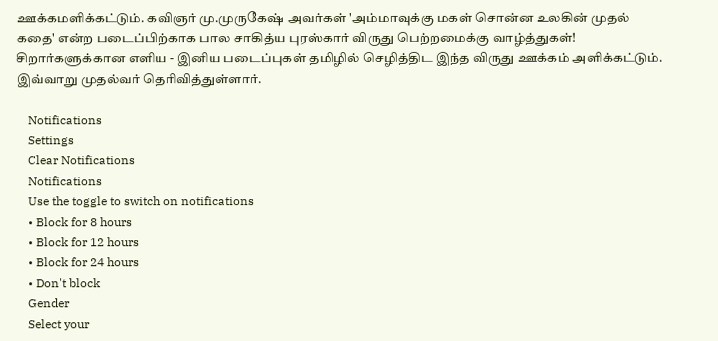ஊக்கமளிக்கட்டும். கவிஞர் மு.முருகேஷ் அவர்கள் 'அம்மாவுக்கு மகள் சொன்ன உலகின் முதல் கதை' என்ற படைப்பிற்காக பால சாகித்ய புரஸ்கார் விருது பெற்றமைக்கு வாழ்த்துகள்! சிறார்களுக்கான எளிய - இனிய படைப்புகள் தமிழில் செழித்திட இந்த விருது ஊக்கம் அளிக்கட்டும். இவ்வாறு முதல்வர் தெரிவித்துள்ளார்.

    Notifications
    Settings
    Clear Notifications
    Notifications
    Use the toggle to switch on notifications
    • Block for 8 hours
    • Block for 12 hours
    • Block for 24 hours
    • Don't block
    Gender
    Select your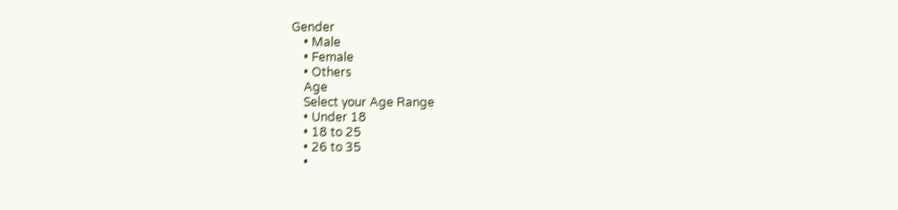Gender
    • Male
    • Female
    • Others
    Age
    Select your Age Range
    • Under 18
    • 18 to 25
    • 26 to 35
    •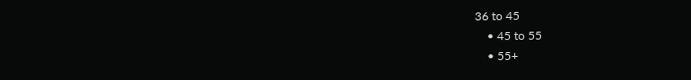36 to 45
    • 45 to 55
    • 55+